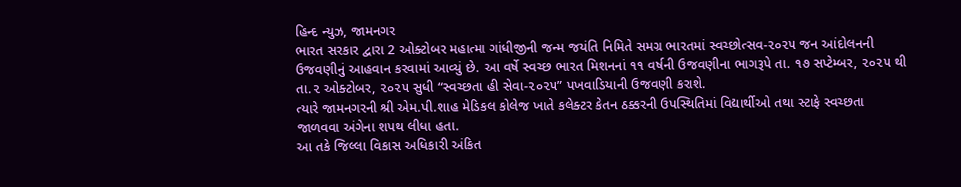હિન્દ ન્યુઝ, જામનગર
ભારત સરકાર દ્વારા 2 ઓક્ટોબર મહાત્મા ગાંધીજીની જન્મ જયંતિ નિમિતે સમગ્ર ભારતમાં સ્વચ્છોત્સવ-૨૦૨૫ જન આંદોલનની ઉજવણીનું આહવાન કરવામાં આવ્યું છે. આ વર્ષે સ્વચ્છ ભારત મિશનનાં ૧૧ વર્ષની ઉજવણીના ભાગરૂપે તા. ૧૭ સપ્ટેમ્બર, ૨૦૨૫ થી તા.૨ ઓક્ટોબર, ૨૦૨૫ સુધી “સ્વચ્છતા હી સેવા-૨૦૨૫” પખવાડિયાની ઉજવણી કરાશે.
ત્યારે જામનગરની શ્રી એમ.પી.શાહ મેડિકલ કોલેજ ખાતે કલેક્ટર કેતન ઠક્કરની ઉપસ્થિતિમાં વિદ્યાર્થીઓ તથા સ્ટાફે સ્વચ્છતા જાળવવા અંગેના શપથ લીધા હતા.
આ તકે જિલ્લા વિકાસ અધિકારી અંકિત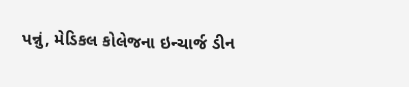પન્નું, મેડિકલ કોલેજના ઇન્ચાર્જ ડીન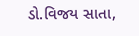ડો.વિજય સાતા,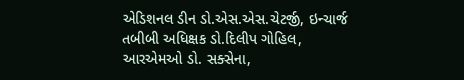એડિશનલ ડીન ડો.એસ.એસ.ચેટર્જી, ઇન્ચાર્જ તબીબી અધિક્ષક ડો.દિલીપ ગોહિલ, આરએમઓ ડો. સક્સેના,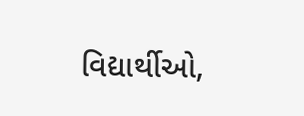વિદ્યાર્થીઓ,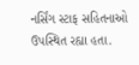નર્સિંગ સ્ટાફ સહિતનાઓ ઉપસ્થિત રહ્યા હતા.